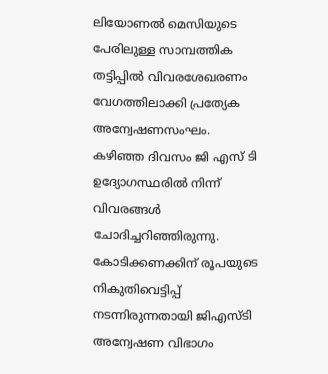ലിയോണൽ മെസിയുടെ പേരിലുള്ള സാമ്പത്തിക തട്ടിപ്പിൽ വിവരശേഖരണം വേഗത്തിലാക്കി പ്രത്യേക അന്വേഷണസംഘം. കഴിഞ്ഞ ദിവസം ജി എസ് ടി ഉദ്യോഗസ്ഥരിൽ നിന്ന് വിവരങ്ങൾ ചോദിച്ചറിഞ്ഞിരുന്നു. കോടിക്കണക്കിന് രൂപയുടെ നികുതിവെട്ടിപ്പ് നടന്നിരുന്നതായി ജിഎസ്ടി അന്വേഷണ വിഭാഗം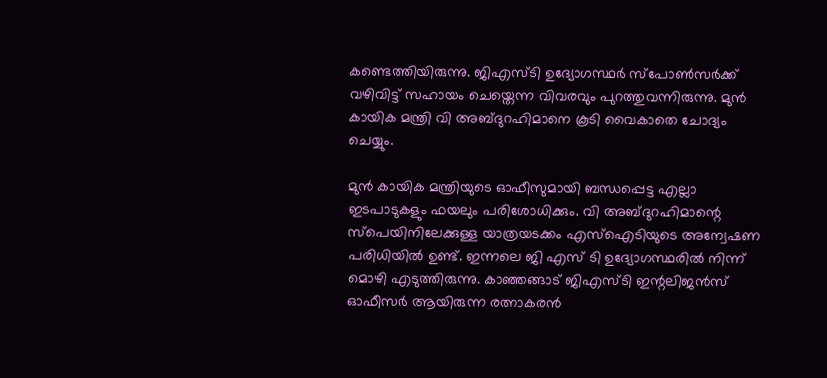കണ്ടെത്തിയിരുന്നു. ജിഎസ്ടി ഉദ്യോഗസ്ഥർ സ്പോൺസർക്ക് വഴിവിട്ട് സഹായം ചെയ്തെന്ന വിവരവും പുറത്തുവന്നിരുന്നു. മുൻ കായിക മന്ത്രി വി അബ്ദുറഹിമാനെ കൂടി വൈകാതെ ചോദ്യം ചെയ്യും.

മുൻ കായിക മന്ത്രിയുടെ ഓഫീസുമായി ബന്ധപ്പെട്ട എല്ലാ ഇടപാടുകളും ഫയലും പരിശോധിക്കും. വി അബ്ദുറഹിമാന്റെ സ്പെയിനിലേക്കുള്ള യാത്രയടക്കം എസ്ഐടിയുടെ അന്വേഷണ പരിധിയിൽ ഉണ്ട്. ഇന്നലെ ജി എസ് ടി ഉദ്യോഗസ്ഥരിൽ നിന്ന് മൊഴി എടുത്തിരുന്നു. കാഞ്ഞങ്ങാട് ജിഎസ്ടി ഇന്റലിജൻസ് ഓഫീസർ ആയിരുന്ന രത്നാകരൻ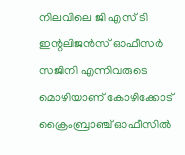നിലവിലെ ജി എസ് ടി ഇന്റലിജൻസ് ഓഫീസർ സജിനി എന്നിവരുടെ മൊഴിയാണ് കോഴിക്കോട് ക്രൈംബ്രാഞ്ച് ഓഫീസിൽ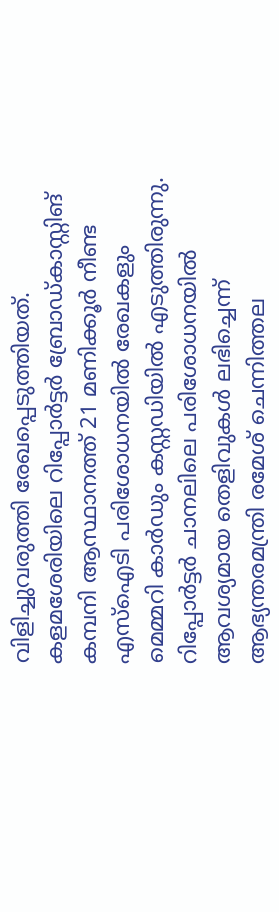വിളിച്ചുവരുത്തി രേഖപ്പെടുത്തിയത്.
കളമശേരിയിലെ റിപ്പോർട്ടർ ബ്രോഡ്കാസ്റ്റിങ് കമ്പനി ആസ്ഥാനത്ത് 21 മണിക്കൂർ നീണ്ട എസ്ഐടി പരിശോധനയിൽ രേഖകളും മെമ്മറി കാർഡും കസ്റ്റഡിയിൽ എടുത്തിരുന്നു. റിപ്പോർട്ടർ ചാനലിലെ പരിശോധനയിൽ ആവശ്യമായ തെളിവുകൾ ലഭിച്ചെന്ന് ആഭ്യന്തരമന്ത്രി രമേശ് ചെന്നിത്തല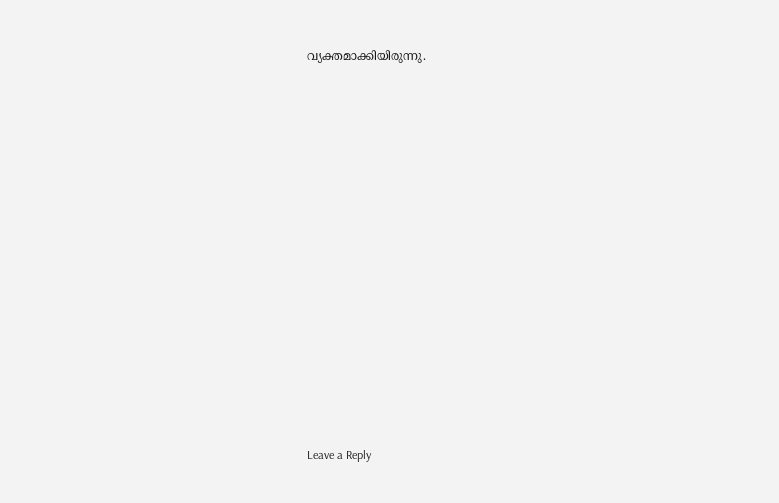വ്യക്തമാക്കിയിരുന്നു.

















Leave a Reply